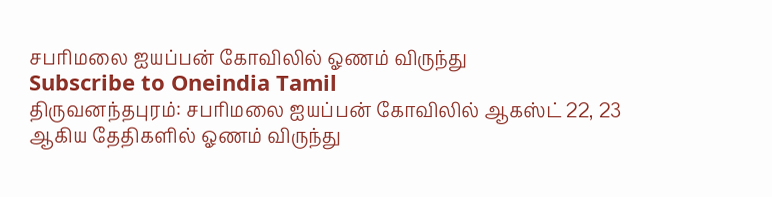சபரிமலை ஐயப்பன் கோவிலில் ஓணம் விருந்து
Subscribe to Oneindia Tamil
திருவனந்தபுரம்: சபரிமலை ஐயப்பன் கோவிலில் ஆகஸ்ட் 22, 23 ஆகிய தேதிகளில் ஓணம் விருந்து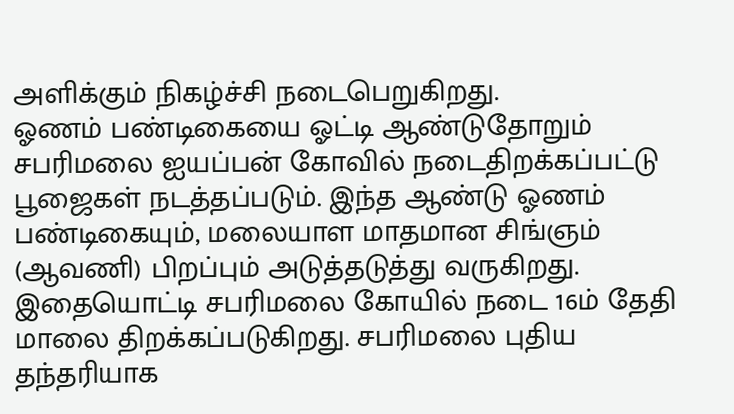அளிக்கும் நிகழ்ச்சி நடைபெறுகிறது.
ஓணம் பண்டிகையை ஓட்டி ஆண்டுதோறும் சபரிமலை ஐயப்பன் கோவில் நடைதிறக்கப்பட்டு பூஜைகள் நடத்தப்படும். இந்த ஆண்டு ஓணம் பண்டிகையும், மலையாள மாதமான சிங்ஞம் (ஆவணி) பிறப்பும் அடுத்தடுத்து வருகிறது.
இதையொட்டி சபரிமலை கோயில் நடை 16ம் தேதி மாலை திறக்கப்படுகிறது. சபரிமலை புதிய தந்தரியாக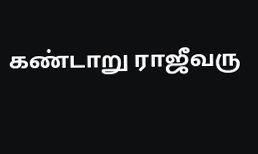கண்டாறு ராஜீவரு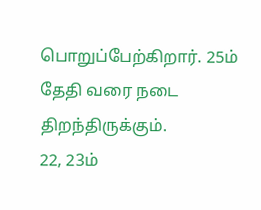பொறுப்பேற்கிறார். 25ம் தேதி வரை நடை திறந்திருக்கும்.
22, 23ம்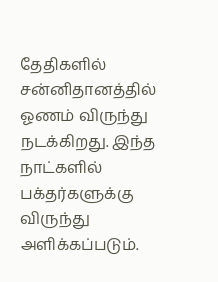தேதிகளில் சன்னிதானத்தில் ஓணம் விருந்து நடக்கிறது. இந்த நாட்களில் பக்தர்களுக்கு விருந்து அளிக்கப்படும்.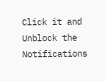Click it and Unblock the Notifications